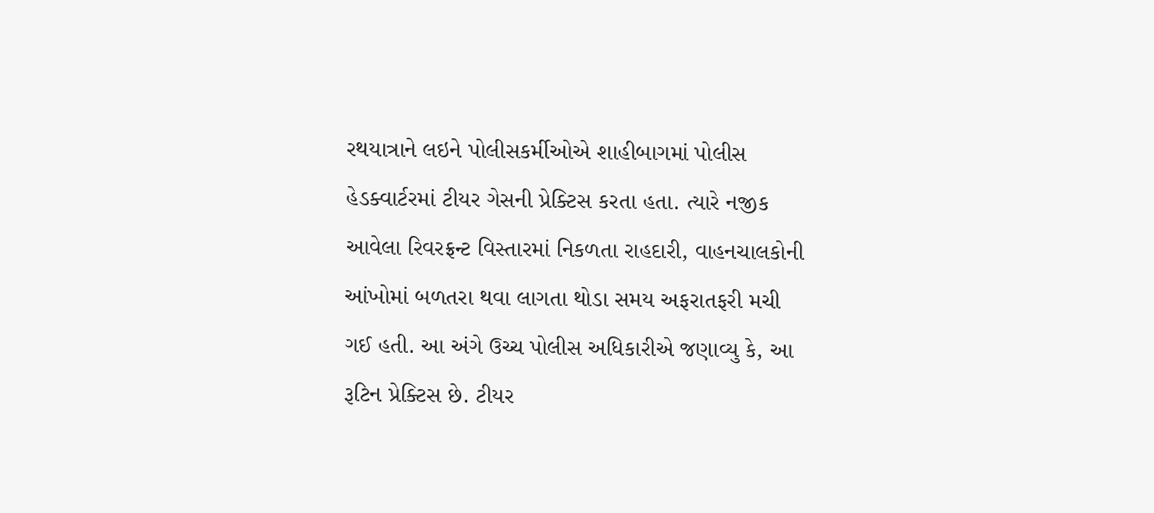રથયાત્રાને લઇને પોલીસકર્મીઓએ શાહીબાગમાં પોલીસ હેડક્વાર્ટરમાં ટીયર ગેસની પ્રેક્ટિસ કરતા હતા. ત્યારે નજીક આવેલા રિવરફ્રન્ટ વિસ્તારમાં નિકળતા રાહદારી, વાહનચાલકોની આંખોમાં બળતરા થવા લાગતા થોડા સમય અફરાતફરી મચી ગઈ હતી. આ અંગે ઉચ્ચ પોલીસ અધિકારીએ જણાવ્યુ કે, આ રૂટિન પ્રેક્ટિસ છે. ટીયર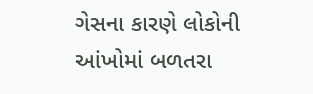ગેસના કારણે લોકોની આંખોમાં બળતરા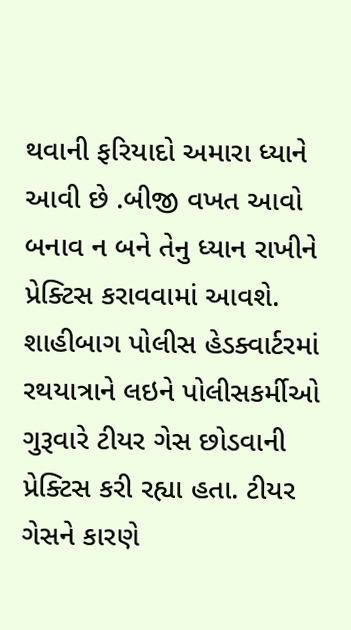થવાની ફરિયાદો અમારા ધ્યાને આવી છે .બીજી વખત આવો બનાવ ન બને તેનુ ધ્યાન રાખીને પ્રેક્ટિસ કરાવવામાં આવશે. શાહીબાગ પોલીસ હેડક્વાર્ટરમાં રથયાત્રાને લઇને પોલીસકર્મીઓ ગુરૂવારે ટીયર ગેસ છોડવાની પ્રેક્ટિસ કરી રહ્યા હતા. ટીયર ગેસને કારણે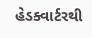હેડક્વાર્ટરથી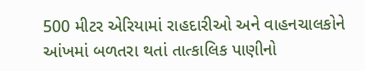500 મીટર એરિયામાં રાહદારીઓ અને વાહનચાલકોને આંખમાં બળતરા થતાં તાત્કાલિક પાણીનો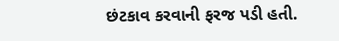છંટકાવ કરવાની ફરજ પડી હતી.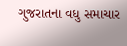ગુજરાતના વધુ સમાચાર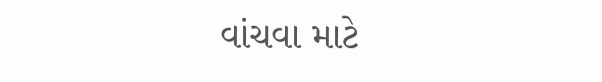વાંચવા માટે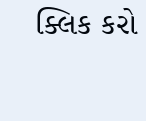ક્લિક કરો